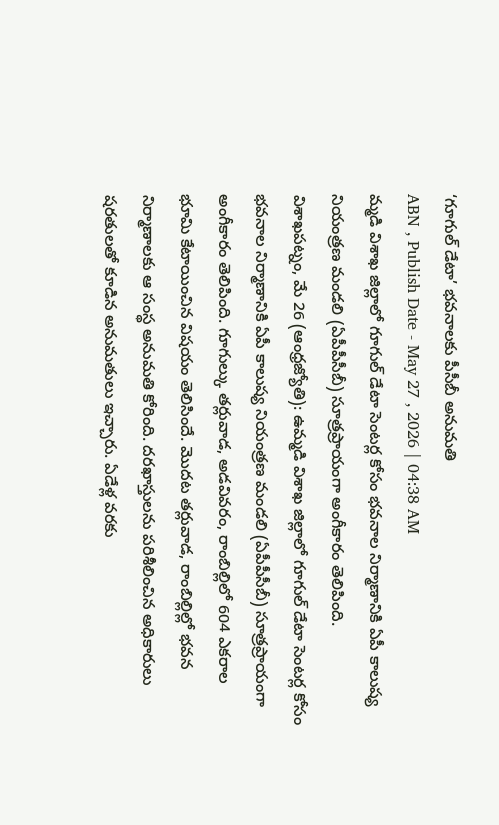‘గూగుల్ డేటా’ భవనాలకు పీసీబీ అనుమతి
ABN , Publish Date - May 27 , 2026 | 04:38 AM
మ్మడి విశాఖ జిల్లాలో గూగుల్ డేటా సెంటర్ల కోసం భవనాల నిర్మాణానికి ఏపీ కాలుష్య నియంత్రణ మండలి (ఏపీపీసీబీ) సూత్రప్రాయంగా అంగీకారం తెలిపింది.
విశాఖపట్నం, మే 26 (ఆంధ్రజ్యోతి): ఉమ్మడి విశాఖ జిల్లాలో గూగుల్ డేటా సెంటర్ల కోసం భవనాల నిర్మాణానికి ఏపీ కాలుష్య నియంత్రణ మండలి (ఏపీపీసీబీ) సూత్రప్రాయంగా అంగీకారం తెలిపింది. గూగుల్కు తర్లువాడ, అడవివరం, రాంబిల్లిలో 604 ఎకరాల భూమి కేటాయించిన విషయం తెలిసిందే. మొదట తర్లువాడ, రాంబిల్లిల్లో భవన నిర్మాణాలకు ఆ సంస్థ అనుమతి కోరింది. దరఖాస్తులను పరిశీలించిన అధికారులు షరతులతో కూడిన అనుమతులు ఇచ్చారు. ఏడేళ్ల వరకు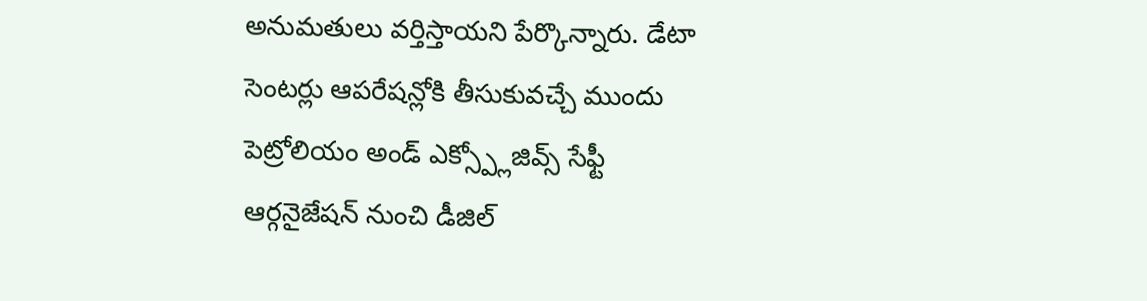అనుమతులు వర్తిస్తాయని పేర్కొన్నారు. డేటా సెంటర్లు ఆపరేషన్లోకి తీసుకువచ్చే ముందు పెట్రోలియం అండ్ ఎక్స్ప్లోజివ్స్ సేఫ్టీ ఆర్గనైజేషన్ నుంచి డీజిల్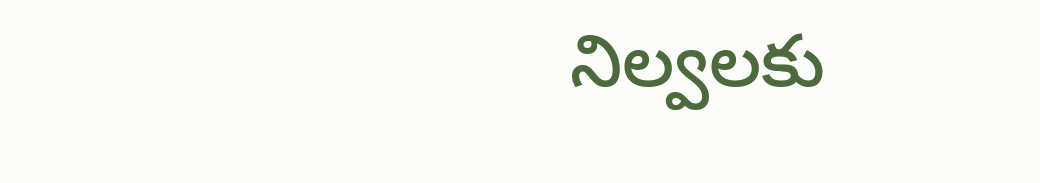నిల్వలకు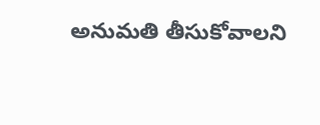అనుమతి తీసుకోవాలని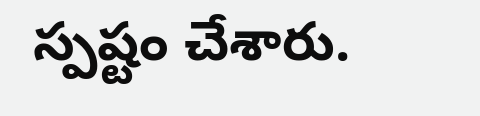స్పష్టం చేశారు.